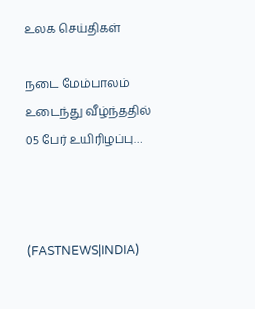உலக செய்திகள்

நடை மேம்பாலம் உடைந்து வீழ்ந்ததில் 05 பேர் உயிரிழப்பு…



(FASTNEWS|INDIA)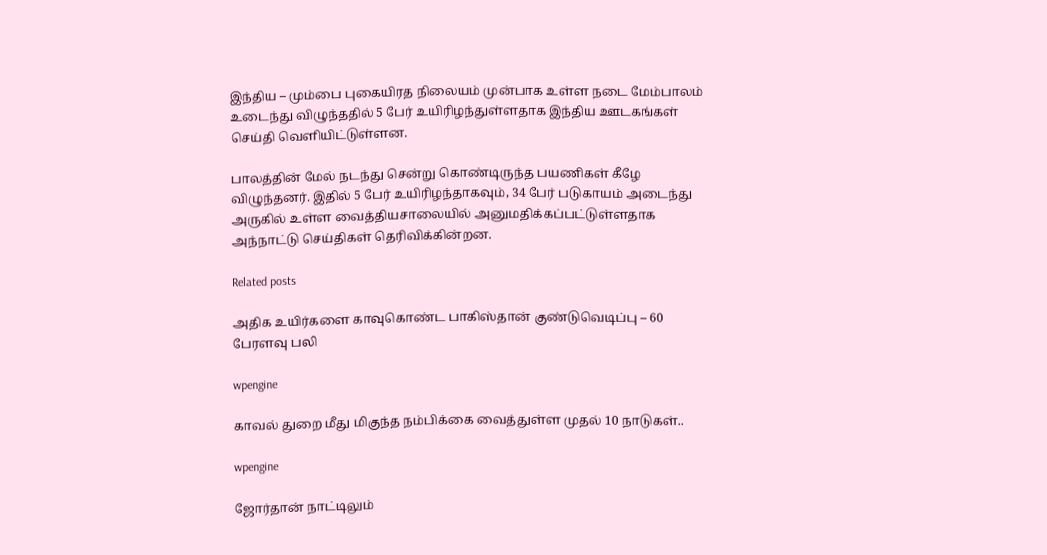இந்திய – மும்பை புகையிரத நிலையம் முன்பாக உள்ள நடை மேம்பாலம் உடைந்து விழுந்ததில் 5 பேர் உயிரிழந்துள்ளதாக இந்திய ஊடகங்கள் செய்தி வெளியிட்டுள்ளன.

பாலத்தின் மேல் நடந்து சென்று கொண்டிருந்த பயணிகள் கீழே விழுந்தனர். இதில் 5 பேர் உயிரிழந்தாகவும், 34 பேர் படுகாயம் அடைந்து அருகில் உள்ள வைத்தியசாலையில் அனுமதிக்கப்பட்டுள்ளதாக அந்நாட்டு செய்திகள் தெரிவிக்கின்றன.

Related posts

அதிக உயிர்களை காவுகொண்ட பாகிஸ்தான் குண்டுவெடிப்பு – 60 பேரளவு பலி

wpengine

காவல் துறை மீது மிகுந்த நம்பிக்கை வைத்துள்ள முதல் 10 நாடுகள்..

wpengine

ஜோர்தான் நாட்டிலும்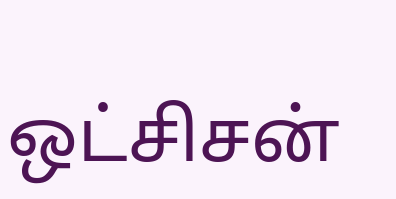ஒட்சிசன்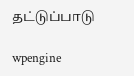தட்டுப்பாடு

wpengine